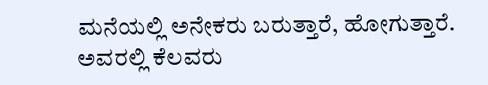ಮನೆಯಲ್ಲಿ ಅನೇಕರು ಬರುತ್ತಾರೆ, ಹೋಗುತ್ತಾರೆ. ಅವರಲ್ಲಿ ಕೆಲವರು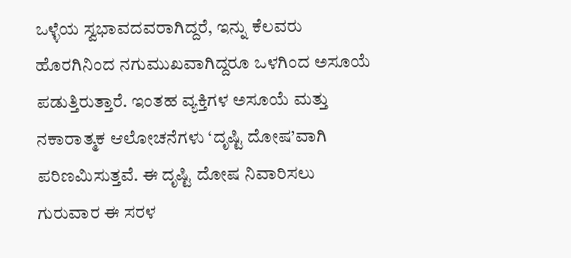ಒಳ್ಳೆಯ ಸ್ವಭಾವದವರಾಗಿದ್ದರೆ, ಇನ್ನು ಕೆಲವರು ಹೊರಗಿನಿಂದ ನಗುಮುಖವಾಗಿದ್ದರೂ ಒಳಗಿಂದ ಅಸೂಯೆ ಪಡುತ್ತಿರುತ್ತಾರೆ. ಇಂತಹ ವ್ಯಕ್ತಿಗಳ ಅಸೂಯೆ ಮತ್ತು ನಕಾರಾತ್ಮಕ ಆಲೋಚನೆಗಳು ‘ದೃಷ್ಟಿ ದೋಷ’ವಾಗಿ ಪರಿಣಮಿಸುತ್ತವೆ. ಈ ದೃಷ್ಟಿ ದೋಷ ನಿವಾರಿಸಲು ಗುರುವಾರ ಈ ಸರಳ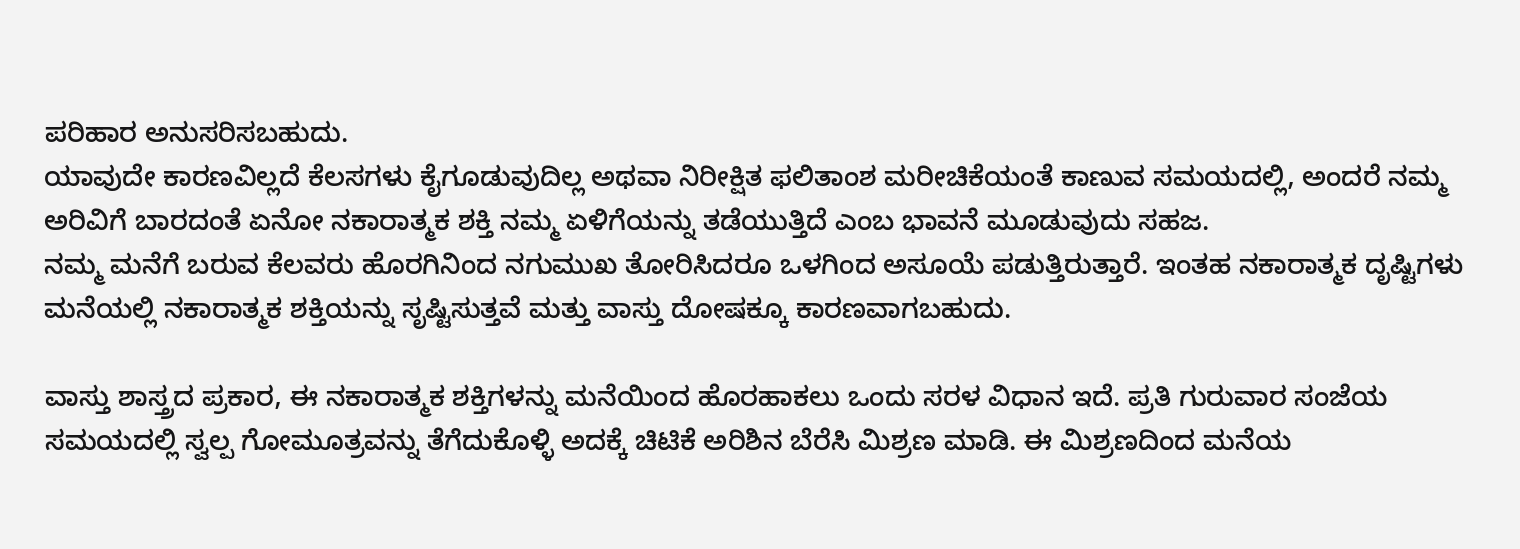ಪರಿಹಾರ ಅನುಸರಿಸಬಹುದು.
ಯಾವುದೇ ಕಾರಣವಿಲ್ಲದೆ ಕೆಲಸಗಳು ಕೈಗೂಡುವುದಿಲ್ಲ ಅಥವಾ ನಿರೀಕ್ಷಿತ ಫಲಿತಾಂಶ ಮರೀಚಿಕೆಯಂತೆ ಕಾಣುವ ಸಮಯದಲ್ಲಿ, ಅಂದರೆ ನಮ್ಮ ಅರಿವಿಗೆ ಬಾರದಂತೆ ಏನೋ ನಕಾರಾತ್ಮಕ ಶಕ್ತಿ ನಮ್ಮ ಏಳಿಗೆಯನ್ನು ತಡೆಯುತ್ತಿದೆ ಎಂಬ ಭಾವನೆ ಮೂಡುವುದು ಸಹಜ.
ನಮ್ಮ ಮನೆಗೆ ಬರುವ ಕೆಲವರು ಹೊರಗಿನಿಂದ ನಗುಮುಖ ತೋರಿಸಿದರೂ ಒಳಗಿಂದ ಅಸೂಯೆ ಪಡುತ್ತಿರುತ್ತಾರೆ. ಇಂತಹ ನಕಾರಾತ್ಮಕ ದೃಷ್ಟಿಗಳು ಮನೆಯಲ್ಲಿ ನಕಾರಾತ್ಮಕ ಶಕ್ತಿಯನ್ನು ಸೃಷ್ಟಿಸುತ್ತವೆ ಮತ್ತು ವಾಸ್ತು ದೋಷಕ್ಕೂ ಕಾರಣವಾಗಬಹುದು.

ವಾಸ್ತು ಶಾಸ್ತ್ರದ ಪ್ರಕಾರ, ಈ ನಕಾರಾತ್ಮಕ ಶಕ್ತಿಗಳನ್ನು ಮನೆಯಿಂದ ಹೊರಹಾಕಲು ಒಂದು ಸರಳ ವಿಧಾನ ಇದೆ. ಪ್ರತಿ ಗುರುವಾರ ಸಂಜೆಯ ಸಮಯದಲ್ಲಿ ಸ್ವಲ್ಪ ಗೋಮೂತ್ರವನ್ನು ತೆಗೆದುಕೊಳ್ಳಿ ಅದಕ್ಕೆ ಚಿಟಿಕೆ ಅರಿಶಿನ ಬೆರೆಸಿ ಮಿಶ್ರಣ ಮಾಡಿ. ಈ ಮಿಶ್ರಣದಿಂದ ಮನೆಯ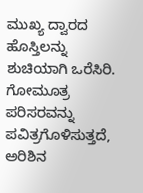ಮುಖ್ಯ ದ್ವಾರದ ಹೊಸ್ತಿಲನ್ನು ಶುಚಿಯಾಗಿ ಒರೆಸಿರಿ.
ಗೋಮೂತ್ರ ಪರಿಸರವನ್ನು ಪವಿತ್ರಗೊಳಿಸುತ್ತದೆ, ಅರಿಶಿನ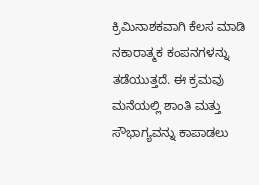ಕ್ರಿಮಿನಾಶಕವಾಗಿ ಕೆಲಸ ಮಾಡಿ ನಕಾರಾತ್ಮಕ ಕಂಪನಗಳನ್ನು ತಡೆಯುತ್ತದೆ. ಈ ಕ್ರಮವು ಮನೆಯಲ್ಲಿ ಶಾಂತಿ ಮತ್ತು ಸೌಭಾಗ್ಯವನ್ನು ಕಾಪಾಡಲು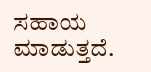ಸಹಾಯ ಮಾಡುತ್ತದೆ.